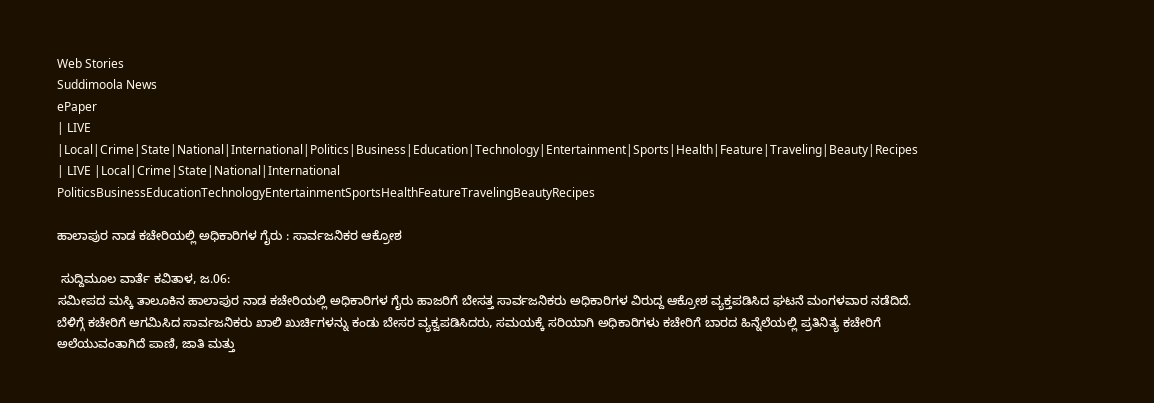Web Stories
Suddimoola News
ePaper
| LIVE |Local|Crime|State|National|International|Politics|Business|Education|Technology|Entertainment|Sports|Health|Feature|Traveling|Beauty|Recipes
| LIVE |Local|Crime|State|National|International
PoliticsBusinessEducationTechnologyEntertainmentSportsHealthFeatureTravelingBeautyRecipes

ಹಾಲಾಪುರ ನಾಡ ಕಚೇರಿಯಲ್ಲಿ ಅಧಿಕಾರಿಗಳ ಗೈರು : ಸಾರ್ವಜನಿಕರ ಆಕ್ರೋಶ

 ಸುದ್ದಿಮೂಲ ವಾರ್ತೆ ಕವಿತಾಳ, ಜ.06:
ಸಮೀಪದ ಮಸ್ಕಿ ತಾಲೂಕಿನ ಹಾಲಾಪುರ ನಾಡ ಕಚೇರಿಯಲ್ಲಿ ಅಧಿಕಾರಿಗಳ ಗೈರು ಹಾಜರಿಗೆ ಬೇಸತ್ತ ಸಾರ್ವಜನಿಕರು ಅಧಿಕಾರಿಗಳ ವಿರುದ್ದ ಆಕ್ರೋಶ ವ್ಯಕ್ತಪಡಿಸಿದ ಘಟನೆ ಮಂಗಳವಾರ ನಡೆದಿದೆ.
ಬೆಳಿಗ್ಗೆ ಕಚೇರಿಗೆ ಆಗಮಿಸಿದ ಸಾರ್ವಜನಿಕರು ಖಾಲಿ ಖುರ್ಚಿಗಳನ್ನು ಕಂಡು ಬೇಸರ ವ್ಯಕ್ವಪಡಿಸಿದರು, ಸಮಯಕ್ಕೆ ಸರಿಯಾಗಿ ಅಧಿಕಾರಿಗಳು ಕಚೇರಿಗೆ ಬಾರದ ಹಿನ್ನೆಲೆಯಲ್ಲಿ ಪ್ರತಿನಿತ್ಯ ಕಚೇರಿಗೆ ಅಲೆಯುವಂತಾಗಿದೆ ಪಾಣಿ, ಜಾತಿ ಮತ್ತು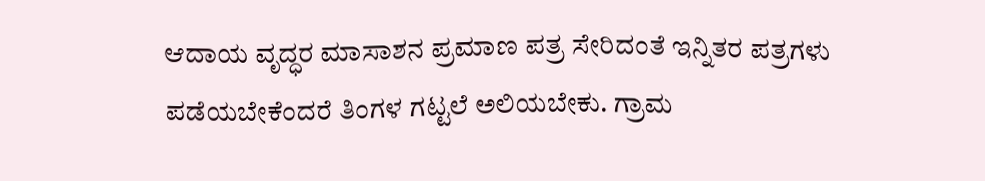ಆದಾಯ ವೃದ್ಧರ ಮಾಸಾಶನ ಪ್ರಮಾಣ ಪತ್ರ ಸೇರಿದಂತೆ ಇನ್ನಿತರ ಪತ್ರಗಳು ಪಡೆಯಬೇಕೆಂದರೆ ತಿಂಗಳ ಗಟ್ಟಲೆ ಅಲಿಯಬೇಕು. ಗ್ರಾಮ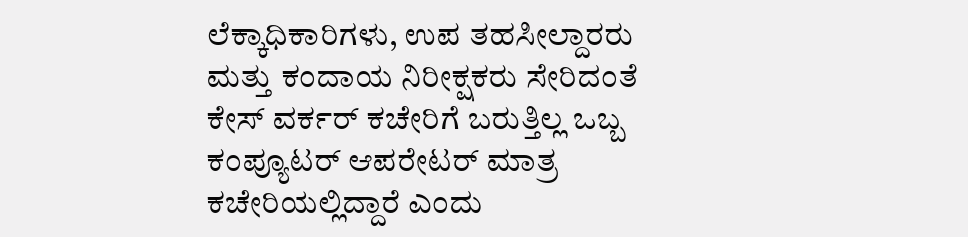ಲೆಕ್ಕಾಧಿಕಾರಿಗಳು, ಉಪ ತಹಸೀಲ್ದಾರರು ಮತ್ತು ಕಂದಾಯ ನಿರೀಕ್ಷಕರು ಸೇರಿದಂತೆ ಕೇಸ್ ವರ್ಕರ್ ಕಚೇರಿಗೆ ಬರುತ್ತಿಲ್ಲ ಒಬ್ಬ ಕಂಪ್ಯೂಟರ್ ಆಪರೇಟರ್ ಮಾತ್ರ ಕಚೇರಿಯಲ್ಲಿದ್ದಾರೆ ಎಂದು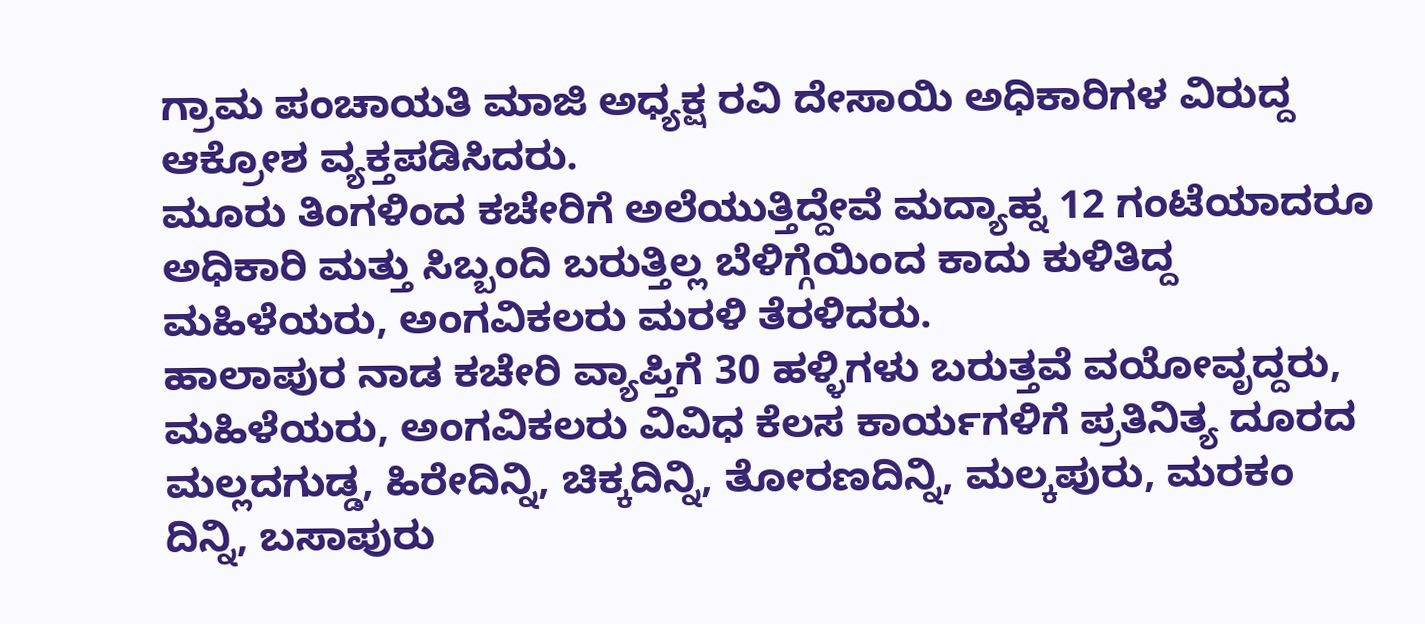ಗ್ರಾಮ ಪಂಚಾಯತಿ ಮಾಜಿ ಅಧ್ಯಕ್ಷ ರವಿ ದೇಸಾಯಿ ಅಧಿಕಾರಿಗಳ ವಿರುದ್ದ ಆಕ್ರೋಶ ವ್ಯಕ್ತಪಡಿಸಿದರು.
ಮೂರು ತಿಂಗಳಿಂದ ಕಚೇರಿಗೆ ಅಲೆಯುತ್ತಿದ್ದೇವೆ ಮದ್ಯಾಹ್ನ 12 ಗಂಟೆಯಾದರೂ ಅಧಿಕಾರಿ ಮತ್ತು ಸಿಬ್ಬಂದಿ ಬರುತ್ತಿಲ್ಲ ಬೆಳಿಗ್ಗೆಯಿಂದ ಕಾದು ಕುಳಿತಿದ್ದ ಮಹಿಳೆಯರು, ಅಂಗವಿಕಲರು ಮರಳಿ ತೆರಳಿದರು.
ಹಾಲಾಪುರ ನಾಡ ಕಚೇರಿ ವ್ಯಾಪ್ತಿಗೆ 30 ಹಳ್ಳಿಗಳು ಬರುತ್ತವೆ ವಯೋವೃದ್ದರು, ಮಹಿಳೆಯರು, ಅಂಗವಿಕಲರು ವಿವಿಧ ಕೆಲಸ ಕಾರ್ಯಗಳಿಗೆ ಪ್ರತಿನಿತ್ಯ ದೂರದ ಮಲ್ಲದಗುಡ್ಡ, ಹಿರೇದಿನ್ನಿ, ಚಿಕ್ಕದಿನ್ನಿ, ತೋರಣದಿನ್ನಿ, ಮಲ್ಕಪುರು, ಮರಕಂ ದಿನ್ನಿ, ಬಸಾಪುರು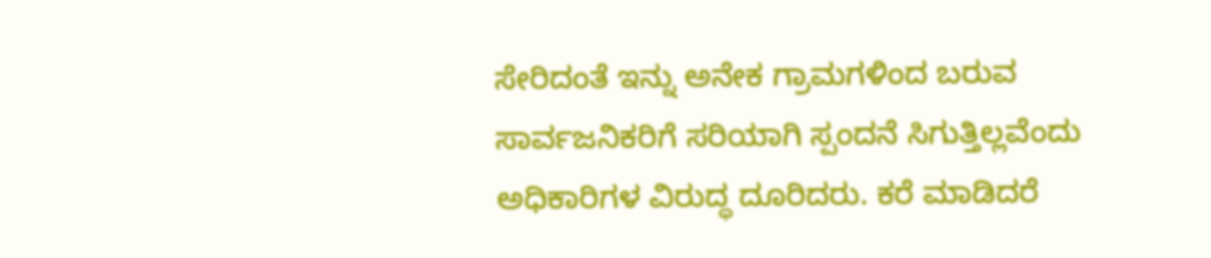ಸೇರಿದಂತೆ ಇನ್ನು ಅನೇಕ ಗ್ರಾಮಗಳಿಂದ ಬರುವ ಸಾರ್ವಜನಿಕರಿಗೆ ಸರಿಯಾಗಿ ಸ್ಪಂದನೆ ಸಿಗುತ್ತಿಲ್ಲವೆಂದು ಅಧಿಕಾರಿಗಳ ವಿರುದ್ಧ ದೂರಿದರು. ಕರೆ ಮಾಡಿದರೆ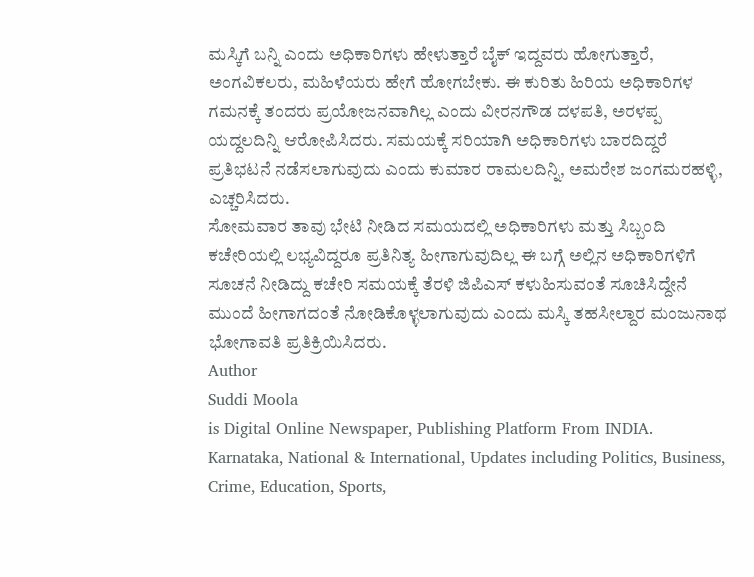ಮಸ್ಕಿಗೆ ಬನ್ನಿ ಎಂದು ಅಧಿಕಾರಿಗಳು ಹೇಳುತ್ತಾರೆ ಬೈಕ್ ಇದ್ದವರು ಹೋಗುತ್ತಾರೆ, ಅಂಗವಿಕಲರು, ಮಹಿಳೆಯರು ಹೇಗೆ ಹೋಗಬೇಕು. ಈ ಕುರಿತು ಹಿರಿಯ ಅಧಿಕಾರಿಗಳ ಗಮನಕ್ಕೆ ತಂದರು ಪ್ರಯೋಜನವಾಗಿಲ್ಲ ಎಂದು ವೀರನಗೌಡ ದಳಪತಿ, ಅರಳಪ್ಪ ಯದ್ದಲದಿನ್ನಿ ಆರೋಪಿಸಿದರು. ಸಮಯಕ್ಕೆ ಸರಿಯಾಗಿ ಅಧಿಕಾರಿಗಳು ಬಾರದಿದ್ದರೆ ಪ್ರತಿಭಟನೆ ನಡೆಸಲಾಗುವುದು ಎಂದು ಕುಮಾರ ರಾಮಲದಿನ್ನಿ, ಅಮರೇಶ ಜಂಗಮರಹಳ್ಳಿ, ಎಚ್ಚರಿಸಿದರು.
ಸೋಮವಾರ ತಾವು ಭೇಟಿ ನೀಡಿದ ಸಮಯದಲ್ಲಿ ಅಧಿಕಾರಿಗಳು ಮತ್ತು ಸಿಬ್ಬಂದಿ ಕಚೇರಿಯಲ್ಲಿ ಲಭ್ಯವಿದ್ದರೂ ಪ್ರತಿನಿತ್ಯ ಹೀಗಾಗುವುದಿಲ್ಲ ಈ ಬಗ್ಗೆ ಅಲ್ಲಿನ ಅಧಿಕಾರಿಗಳಿಗೆ ಸೂಚನೆ ನೀಡಿದ್ದು ಕಚೇರಿ ಸಮಯಕ್ಕೆ ತೆರಳಿ ಜಿಪಿಎಸ್ ಕಳುಹಿಸುವಂತೆ ಸೂಚಿಸಿದ್ದೇನೆ ಮುಂದೆ ಹೀಗಾಗದಂತೆ ನೋಡಿಕೊಳ್ಳಲಾಗುವುದು ಎಂದು ಮಸ್ಕಿ ತಹಸೀಲ್ದಾರ ಮಂಜುನಾಥ ಭೋಗಾವತಿ ಪ್ರತಿಕ್ರಿಯಿಸಿದರು.
Author
Suddi Moola
is Digital Online Newspaper, Publishing Platform From INDIA. Karnataka, National & International, Updates including Politics, Business, Crime, Education, Sports,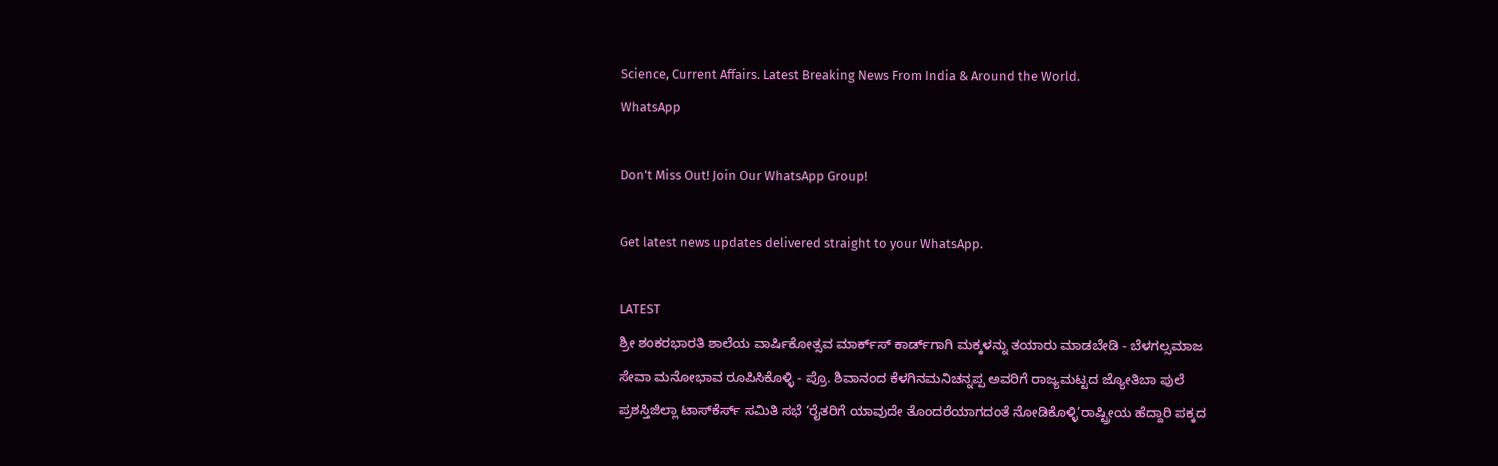Science, Current Affairs. Latest Breaking News From India & Around the World.
WhatsApp

Don't Miss Out! Join Our WhatsApp Group!

Get latest news updates delivered straight to your WhatsApp.

LATEST
ಶ್ರೀ ಶಂಕರಭಾರತಿ ಶಾಲೆಯ ವಾರ್ಷಿಕೋತ್ಸವ ಮಾರ್ಕ್‌ಸ್‌ ಕಾರ್ಡ್‌ಗಾಗಿ ಮಕ್ಕಳನ್ನು ತಯಾರು ಮಾಡಬೇಡಿ - ಬೆಳಗಲ್ಸಮಾಜ ಸೇವಾ ಮನೋಭಾವ ರೂಪಿಸಿಕೊಳ್ಳಿ - ಪ್ರೊ. ಶಿವಾನಂದ ಕೆಳಗಿನಮನಿಚನ್ನಪ್ಪ ಅವರಿಗೆ ರಾಜ್ಯಮಟ್ಟದ ಜ್ಯೋತಿಬಾ ಪುಲೆ ಪ್ರಶಸ್ತಿಜಿಲ್ಲಾ ಟಾಸ್‌‌ಕೆರ್ಸ್ ಸಮಿತಿ ಸಭೆ ‘ರೈತರಿಗೆ ಯಾವುದೇ ತೊಂದರೆಯಾಗದಂತೆ ನೋಡಿಕೊಳ್ಳಿ’ರಾಷ್ಟ್ರೀಯ ಹೆದ್ದಾರಿ ಪಕ್ಕದ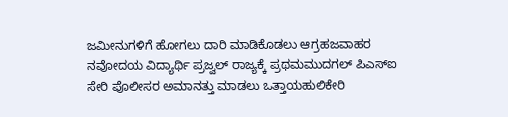ಜಮೀನುಗಳಿಗೆ ಹೋಗಲು ದಾರಿ ಮಾಡಿಕೊಡಲು ಆಗ್ರಹಜವಾಹರ ನವೋದಯ ವಿದ್ಯಾರ್ಥಿ ಪ್ರಜ್ವಲ್ ರಾಜ್ಯಕ್ಕೆ ಪ್ರಥಮಮುದಗಲ್ ಪಿಎಸ್‌ಐ ಸೇರಿ ಪೊಲೀಸರ ಅಮಾನತ್ತು ಮಾಡಲು ಒತ್ತಾಯಹುಲಿಕೇರಿ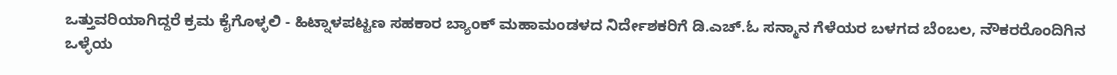ಒತ್ತುವರಿಯಾಗಿದ್ದರೆ ಕ್ರಮ ಕೈಗೊಳ್ಳಲಿ - ಹಿಟ್ನಾಳಪಟ್ಟಣ ಸಹಕಾರ ಬ್ಯಾಂಕ್ ಮಹಾಮಂಡಳದ ನಿರ್ದೇಶಕರಿಗೆ ಡಿ.ಎಚ್.ಓ ಸನ್ಮಾನ ಗೆಳೆಯರ ಬಳಗದ ಬೆಂಬಲ, ನೌಕರರೊಂದಿಗಿನ ಒಳ್ಳೆಯ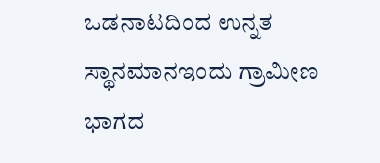ಒಡನಾಟದಿಂದ ಉನ್ನತ ಸ್ಥಾನಮಾನಇಂದು ಗ್ರಾಮೀಣ ಭಾಗದ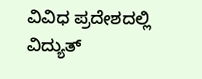ವಿವಿಧ ಪ್ರದೇಶದಲ್ಲಿ ವಿದ್ಯುತ್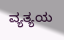ವ್ಯತ್ಯಯ